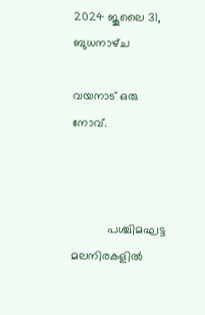2024 ജൂലൈ 31, ബുധനാഴ്‌ച

വയനാട് ഒരു നോവ്.



           പശ്ചിമഘട്ട മലനിരകളിൽ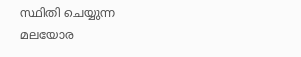സ്ഥിതി ചെയ്യുന്ന മലയോര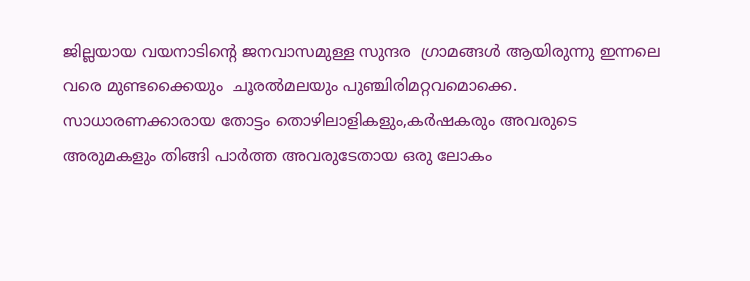ജില്ലയായ വയനാടിന്‍റെ ജനവാസമുള്ള സുന്ദര  ഗ്രാമങ്ങൾ ആയിരുന്നു ഇന്നലെ വരെ മുണ്ടക്കൈയും  ചൂരൽമലയും പുഞ്ചിരിമറ്റവമൊക്കെ. സാധാരണക്കാരായ തോട്ടം തൊഴിലാളികളും,കർഷകരും അവരുടെ അരുമകളും തിങ്ങി പാർത്ത അവരുടേതായ ഒരു ലോകം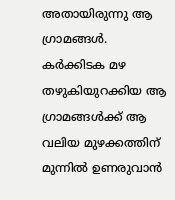അതായിരുന്നു ആ ഗ്രാമങ്ങൾ.  കര്‍ക്കിടക മഴ തഴുകിയുറക്കിയ ആ ഗ്രാമങ്ങൾക്ക് ആ  വലിയ മുഴക്കത്തിന് മുന്നിൽ ഉണരുവാൻ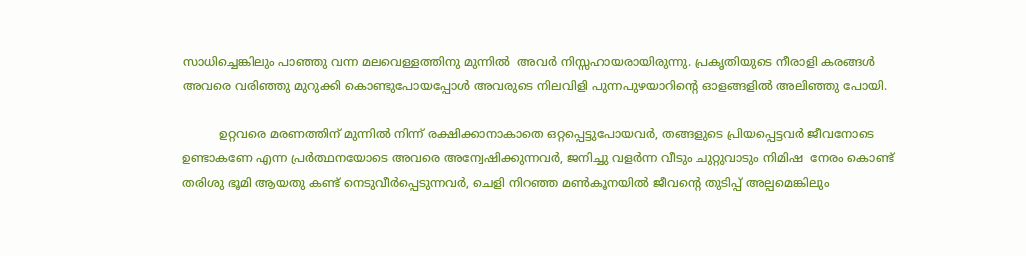സാധിച്ചെങ്കിലും പാഞ്ഞു വന്ന മലവെള്ളത്തിനു മുന്നില്‍  അവർ നിസ്സഹായരായിരുന്നു. പ്രകൃതിയുടെ നീരാളി കരങ്ങൾ അവരെ വരിഞ്ഞു മുറുക്കി കൊണ്ടുപോയപ്പോൾ അവരുടെ നിലവിളി പുന്നപുഴയാറിന്‍റെ ഓളങ്ങളിൽ അലിഞ്ഞു പോയി.

          ഉറ്റവരെ മരണത്തിന് മുന്നിൽ നിന്ന് രക്ഷിക്കാനാകാതെ ഒറ്റപ്പെട്ടുപോയവർ, തങ്ങളുടെ പ്രിയപ്പെട്ടവർ ജീവനോടെ ഉണ്ടാകണേ എന്ന പ്രർത്ഥനയോടെ അവരെ അന്വേഷിക്കുന്നവർ, ജനിച്ചു വളർന്ന വീടും ചുറ്റുവാടും നിമിഷ  നേരം കൊണ്ട് തരിശു ഭൂമി ആയതു കണ്ട് നെടുവീർപ്പെടുന്നവർ, ചെളി നിറഞ്ഞ മണ്‍കൂനയില്‍ ജീവന്‍റെ തുടിപ്പ് അല്പമെങ്കിലും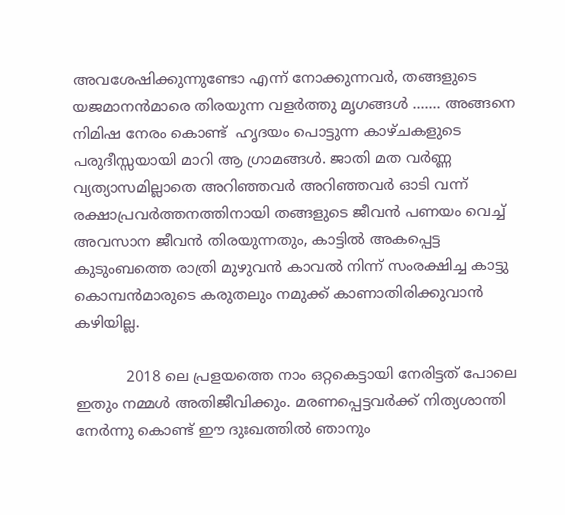അവശേഷിക്കുന്നുണ്ടോ എന്ന് നോക്കുന്നവര്‍, തങ്ങളുടെ യജമാനന്‍മാരെ തിരയുന്ന വളര്‍ത്തു മൃഗങ്ങള്‍ ....... അങ്ങനെ നിമിഷ നേരം കൊണ്ട്  ഹൃദയം പൊട്ടുന്ന കാഴ്ചകളുടെ പരുദീസ്സയായി മാറി ആ ഗ്രാമങ്ങള്‍. ജാതി മത വര്‍ണ്ണ വ്യത്യാസമില്ലാതെ അറിഞ്ഞവര്‍ അറിഞ്ഞവര്‍ ഓടി വന്ന് രക്ഷാപ്രവര്‍ത്തനത്തിനായി തങ്ങളുടെ ജീവന്‍ പണയം വെച്ച് അവസാന ജീവന്‍ തിരയുന്നതും, കാട്ടില്‍ അകപ്പെട്ട കുടുംബത്തെ രാത്രി മുഴുവന്‍ കാവല്‍ നിന്ന് സംരക്ഷിച്ച കാട്ടു കൊമ്പന്‍മാരുടെ കരുതലും നമുക്ക് കാണാതിരിക്കുവാന്‍  കഴിയില്ല.

           2018 ലെ പ്രളയത്തെ നാം ഒറ്റകെട്ടായി നേരിട്ടത് പോലെ ഇതും നമ്മള്‍ അതിജീവിക്കും. മരണപ്പെട്ടവര്‍ക്ക് നിത്യശാന്തി നേര്‍ന്നു കൊണ്ട് ഈ ദുഃഖത്തില്‍ ഞാനും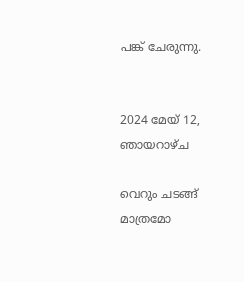പങ്ക് ചേരുന്നു.


2024 മേയ് 12, ഞായറാഴ്‌ച

വെറും ചടങ്ങ് മാത്രമോ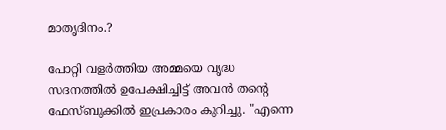മാതൃദിനം.?

പോറ്റി വളര്‍ത്തിയ അമ്മയെ വൃദ്ധ സദനത്തില്‍ ഉപേക്ഷിച്ചിട്ട് അവന്‍ തന്‍റെ ഫേസ്ബുക്കില്‍ ഇപ്രകാരം കുറിച്ചു. "എന്നെ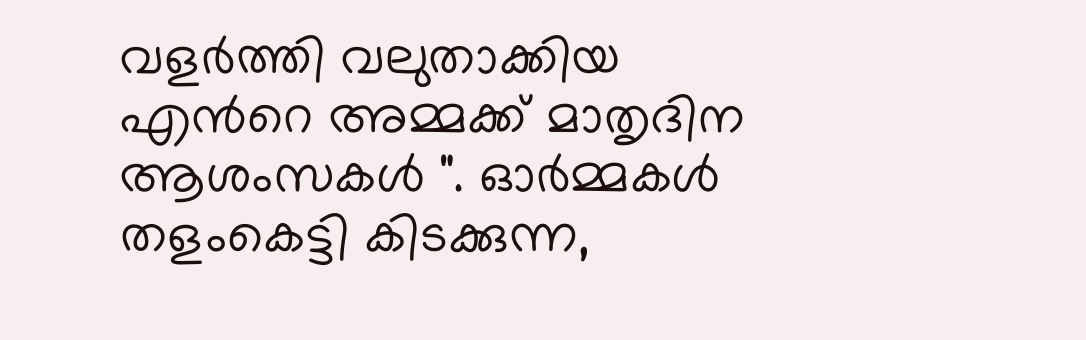വളര്‍ത്തി വലുതാക്കിയ എന്‍റെ അമ്മക്ക് മാതൃദിന ആശംസകള്‍ ". ഓര്‍മ്മകള്‍ തളംകെട്ടി കിടക്കുന്ന,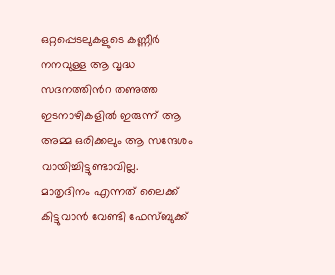ഒറ്റപ്പെടലുകളുടെ കണ്ണീര്‍ നനവുള്ള ആ വൃദ്ധ സദനത്തിന്‍റ തണുത്ത ഇടനാഴികളില്‍ ഇരുന്ന് ആ അമ്മ ഒരിക്കലും ആ സന്ദേശം വായിച്ചിട്ടുണ്ടാവില്ല.
മാതൃദിനം എന്നത് ലൈക്ക് കിട്ടുവാന്‍ വേണ്ടി ഫേസ്ബുക്ക്‌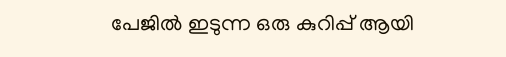പേജില്‍ ഇടുന്ന ഒരു കുറിപ്പ് ആയി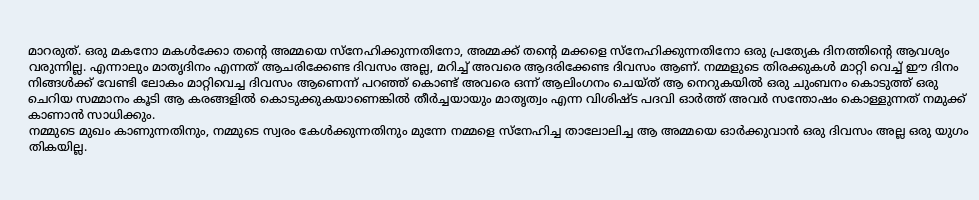മാറരുത്. ഒരു മകനോ മകള്‍ക്കോ തന്‍റെ അമ്മയെ സ്നേഹിക്കുന്നതിനോ, അമ്മക്ക് തന്‍റെ മക്കളെ സ്നേഹിക്കുന്നതിനോ ഒരു പ്രത്യേക ദിനത്തിന്‍റെ ആവശ്യം വരുന്നില്ല. എന്നാലും മാതൃദിനം എന്നത് ആചരിക്കേണ്ട ദിവസം അല്ല, മറിച്ച് അവരെ ആദരിക്കേണ്ട ദിവസം ആണ്. നമ്മളുടെ തിരക്കുകള്‍ മാറ്റി വെച്ച് ഈ ദിനം നിങ്ങള്‍ക്ക് വേണ്ടി ലോകം മാറ്റിവെച്ച ദിവസം ആണെന്ന് പറഞ്ഞ് കൊണ്ട് അവരെ ഒന്ന് ആലിംഗനം ചെയ്ത് ആ നെറുകയില്‍ ഒരു ചുംബനം കൊടുത്ത് ഒരു ചെറിയ സമ്മാനം കൂടി ആ കരങ്ങളില്‍ കൊടുക്കുകയാണെങ്കില്‍ തീര്‍ച്ചയായും മാതൃത്വം എന്ന വിശിഷ്ട പദവി ഓര്‍ത്ത് അവര്‍ സന്തോഷം കൊള്ളുന്നത്‌ നമുക്ക് കാണാന്‍ സാധിക്കും.
നമ്മുടെ മുഖം കാണുന്നതിനും, നമ്മുടെ സ്വരം കേള്‍ക്കുന്നതിനും മുന്നേ നമ്മളെ സ്നേഹിച്ച താലോലിച്ച ആ അമ്മയെ ഓര്‍ക്കുവാന്‍ ഒരു ദിവസം അല്ല ഒരു യുഗം തികയില്ല.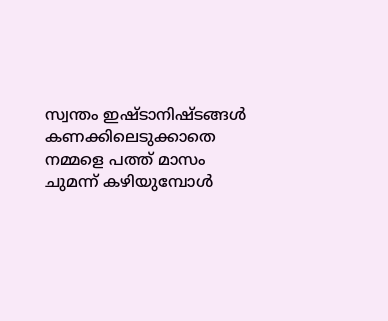സ്വന്തം ഇഷ്ടാനിഷ്ടങ്ങള്‍ കണക്കിലെടുക്കാതെ നമ്മളെ പത്ത് മാസം ചുമന്ന് കഴിയുമ്പോള്‍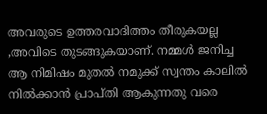അവരുടെ ഉത്തരവാദിത്തം തീരുകയല്ല ,അവിടെ തുടങ്ങുകയാണ്. നമ്മള്‍ ജനിച്ച ആ നിമിഷം മുതല്‍ നമുക്ക് സ്വന്തം കാലില്‍ നില്‍ക്കാന്‍ പ്രാപ്തി ആകുന്നതു വരെ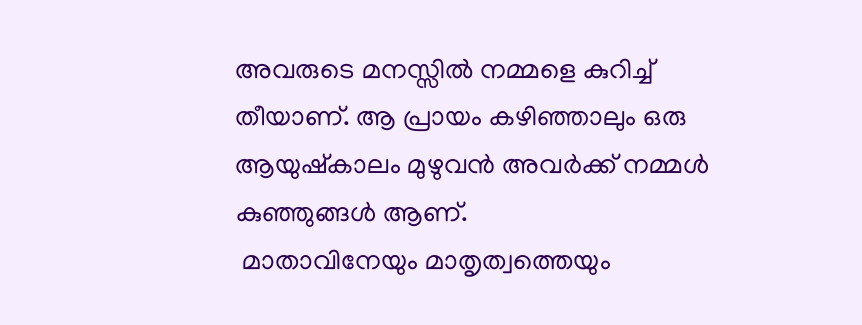അവരുടെ മനസ്സില്‍ നമ്മളെ കുറിച്ച് തീയാണ്. ആ പ്രായം കഴിഞ്ഞാലും ഒരു ആയുഷ്കാലം മുഴുവന്‍ അവര്‍ക്ക് നമ്മള്‍ കുഞ്ഞുങ്ങള്‍ ആണ്.
 മാതാവിനേയും മാതൃത്വത്തെയും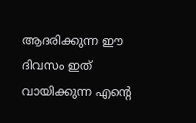ആദരിക്കുന്ന ഈ ദിവസം ഇത് വായിക്കുന്ന എന്‍റെ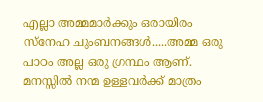എല്ലാ അമ്മമാര്‍ക്കും ഒരായിരം സ്നേഹ ചുംബനങ്ങള്‍.....അമ്മ ഒരു പാഠം അല്ല ഒരു ഗ്രന്ഥം ആണ്. മനസ്സില്‍ നന്മ ഉള്ളവര്‍ക്ക് മാത്രം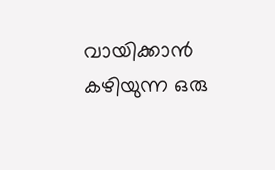വായിക്കാന്‍ കഴിയുന്ന ഒരു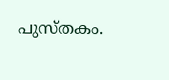പുസ്തകം.